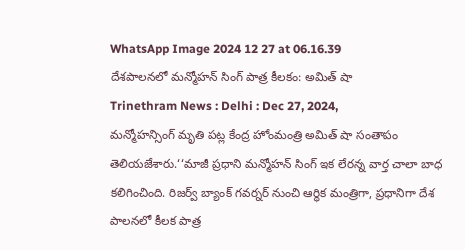WhatsApp Image 2024 12 27 at 06.16.39
దేశపాలనలో మన్మోహన్ సింగ్ పాత్ర కీలకం: అమిత్ షా
Trinethram News : Delhi : Dec 27, 2024,
మన్మోహన్సింగ్ మృతి పట్ల కేంద్ర హోంమంత్రి అమిత్ షా సంతాపం తెలియజేశారు.‘‘మాజీ ప్రధాని మన్మోహన్ సింగ్ ఇక లేరన్న వార్త చాలా బాధ కలిగించింది. రిజర్వ్ బ్యాంక్ గవర్నర్ నుంచి ఆర్థిక మంత్రిగా, ప్రధానిగా దేశ పాలనలో కీలక పాత్ర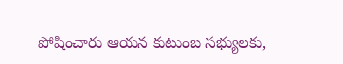పోషించారు ఆయన కుటుంబ సభ్యులకు,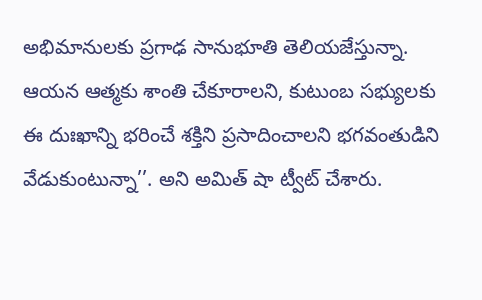అభిమానులకు ప్రగాఢ సానుభూతి తెలియజేస్తున్నా. ఆయన ఆత్మకు శాంతి చేకూరాలని, కుటుంబ సభ్యులకు ఈ దుఃఖాన్ని భరించే శక్తిని ప్రసాదించాలని భగవంతుడిని వేడుకుంటున్నా’’. అని అమిత్ షా ట్వీట్ చేశారు.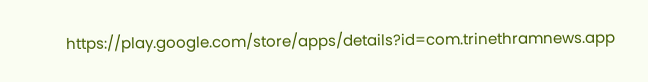https://play.google.com/store/apps/details?id=com.trinethramnews.app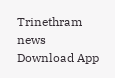Trinethram news
Download App